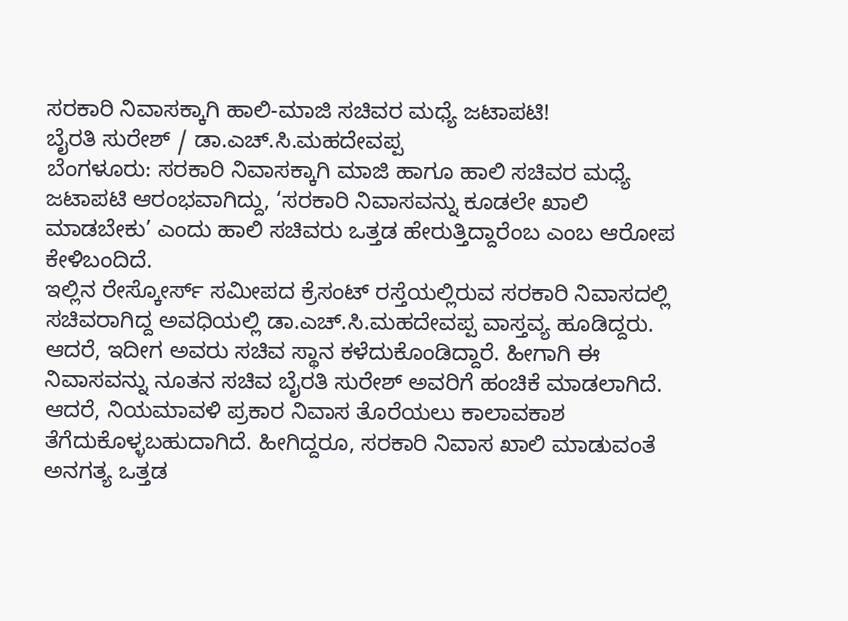ಸರಕಾರಿ ನಿವಾಸಕ್ಕಾಗಿ ಹಾಲಿ-ಮಾಜಿ ಸಚಿವರ ಮಧ್ಯೆ ಜಟಾಪಟಿ!
ಬೈರತಿ ಸುರೇಶ್ / ಡಾ.ಎಚ್.ಸಿ.ಮಹದೇವಪ್ಪ
ಬೆಂಗಳೂರು: ಸರಕಾರಿ ನಿವಾಸಕ್ಕಾಗಿ ಮಾಜಿ ಹಾಗೂ ಹಾಲಿ ಸಚಿವರ ಮಧ್ಯೆ ಜಟಾಪಟಿ ಆರಂಭವಾಗಿದ್ದು, ‘ಸರಕಾರಿ ನಿವಾಸವನ್ನು ಕೂಡಲೇ ಖಾಲಿ ಮಾಡಬೇಕು’ ಎಂದು ಹಾಲಿ ಸಚಿವರು ಒತ್ತಡ ಹೇರುತ್ತಿದ್ದಾರೆಂಬ ಎಂಬ ಆರೋಪ ಕೇಳಿಬಂದಿದೆ.
ಇಲ್ಲಿನ ರೇಸ್ಕೋರ್ಸ್ ಸಮೀಪದ ಕ್ರೆಸಂಟ್ ರಸ್ತೆಯಲ್ಲಿರುವ ಸರಕಾರಿ ನಿವಾಸದಲ್ಲಿ ಸಚಿವರಾಗಿದ್ದ ಅವಧಿಯಲ್ಲಿ ಡಾ.ಎಚ್.ಸಿ.ಮಹದೇವಪ್ಪ ವಾಸ್ತವ್ಯ ಹೂಡಿದ್ದರು. ಆದರೆ, ಇದೀಗ ಅವರು ಸಚಿವ ಸ್ಥಾನ ಕಳೆದುಕೊಂಡಿದ್ದಾರೆ. ಹೀಗಾಗಿ ಈ ನಿವಾಸವನ್ನು ನೂತನ ಸಚಿವ ಬೈರತಿ ಸುರೇಶ್ ಅವರಿಗೆ ಹಂಚಿಕೆ ಮಾಡಲಾಗಿದೆ.
ಆದರೆ, ನಿಯಮಾವಳಿ ಪ್ರಕಾರ ನಿವಾಸ ತೊರೆಯಲು ಕಾಲಾವಕಾಶ ತೆಗೆದುಕೊಳ್ಳಬಹುದಾಗಿದೆ. ಹೀಗಿದ್ದರೂ, ಸರಕಾರಿ ನಿವಾಸ ಖಾಲಿ ಮಾಡುವಂತೆ ಅನಗತ್ಯ ಒತ್ತಡ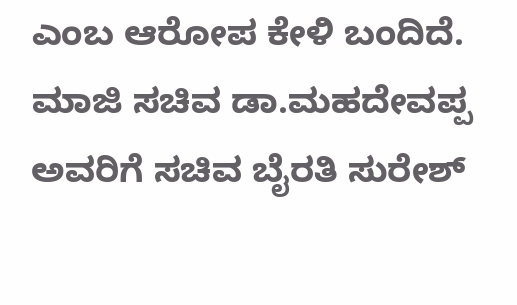ಎಂಬ ಆರೋಪ ಕೇಳಿ ಬಂದಿದೆ. ಮಾಜಿ ಸಚಿವ ಡಾ.ಮಹದೇವಪ್ಪ ಅವರಿಗೆ ಸಚಿವ ಬೈರತಿ ಸುರೇಶ್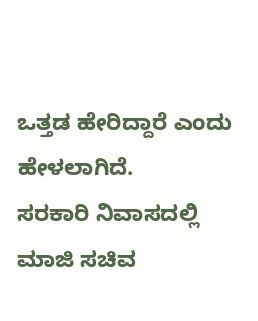ಒತ್ತಡ ಹೇರಿದ್ದಾರೆ ಎಂದು ಹೇಳಲಾಗಿದೆ.
ಸರಕಾರಿ ನಿವಾಸದಲ್ಲಿ ಮಾಜಿ ಸಚಿವ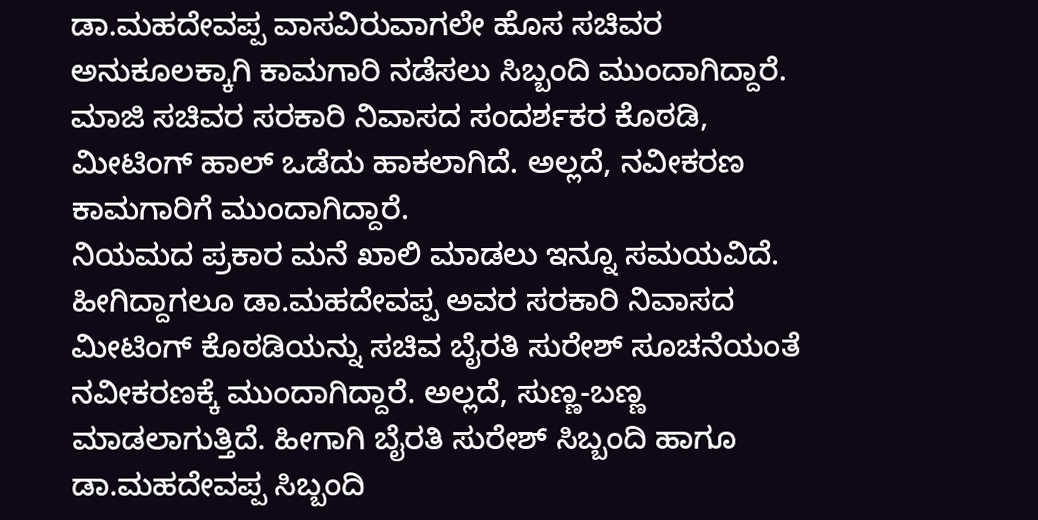ಡಾ.ಮಹದೇವಪ್ಪ ವಾಸವಿರುವಾಗಲೇ ಹೊಸ ಸಚಿವರ ಅನುಕೂಲಕ್ಕಾಗಿ ಕಾಮಗಾರಿ ನಡೆಸಲು ಸಿಬ್ಬಂದಿ ಮುಂದಾಗಿದ್ದಾರೆ. ಮಾಜಿ ಸಚಿವರ ಸರಕಾರಿ ನಿವಾಸದ ಸಂದರ್ಶಕರ ಕೊಠಡಿ, ಮೀಟಿಂಗ್ ಹಾಲ್ ಒಡೆದು ಹಾಕಲಾಗಿದೆ. ಅಲ್ಲದೆ, ನವೀಕರಣ ಕಾಮಗಾರಿಗೆ ಮುಂದಾಗಿದ್ದಾರೆ.
ನಿಯಮದ ಪ್ರಕಾರ ಮನೆ ಖಾಲಿ ಮಾಡಲು ಇನ್ನೂ ಸಮಯವಿದೆ. ಹೀಗಿದ್ದಾಗಲೂ ಡಾ.ಮಹದೇವಪ್ಪ ಅವರ ಸರಕಾರಿ ನಿವಾಸದ ಮೀಟಿಂಗ್ ಕೊಠಡಿಯನ್ನು ಸಚಿವ ಬೈರತಿ ಸುರೇಶ್ ಸೂಚನೆಯಂತೆ ನವೀಕರಣಕ್ಕೆ ಮುಂದಾಗಿದ್ದಾರೆ. ಅಲ್ಲದೆ, ಸುಣ್ಣ-ಬಣ್ಣ ಮಾಡಲಾಗುತ್ತಿದೆ. ಹೀಗಾಗಿ ಬೈರತಿ ಸುರೇಶ್ ಸಿಬ್ಬಂದಿ ಹಾಗೂ ಡಾ.ಮಹದೇವಪ್ಪ ಸಿಬ್ಬಂದಿ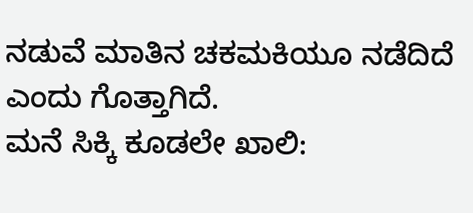ನಡುವೆ ಮಾತಿನ ಚಕಮಕಿಯೂ ನಡೆದಿದೆ ಎಂದು ಗೊತ್ತಾಗಿದೆ.
ಮನೆ ಸಿಕ್ಕಿ ಕೂಡಲೇ ಖಾಲಿ: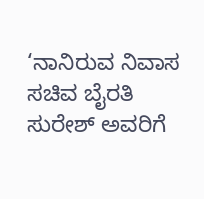‘ನಾನಿರುವ ನಿವಾಸ ಸಚಿವ ಬೈರತಿ ಸುರೇಶ್ ಅವರಿಗೆ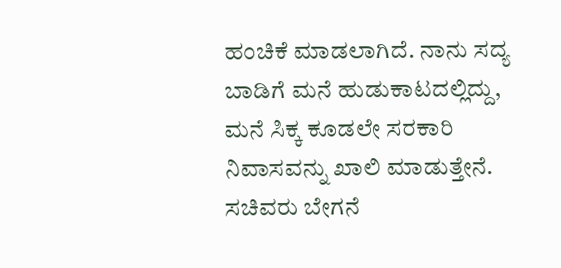ಹಂಚಿಕೆ ಮಾಡಲಾಗಿದೆ. ನಾನು ಸದ್ಯ ಬಾಡಿಗೆ ಮನೆ ಹುಡುಕಾಟದಲ್ಲಿದ್ದು, ಮನೆ ಸಿಕ್ಕ ಕೂಡಲೇ ಸರಕಾರಿ ನಿವಾಸವನ್ನು ಖಾಲಿ ಮಾಡುತ್ತೇನೆ. ಸಚಿವರು ಬೇಗನೆ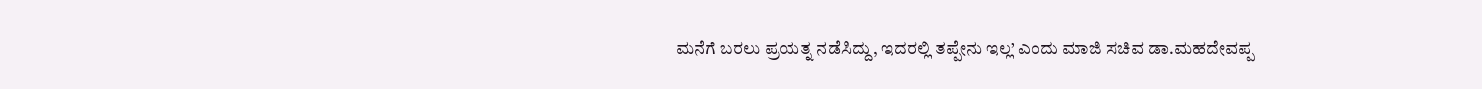ಮನೆಗೆ ಬರಲು ಪ್ರಯತ್ನ ನಡೆಸಿದ್ದು, ಇದರಲ್ಲಿ ತಪ್ಪೇನು ಇಲ್ಲ’ ಎಂದು ಮಾಜಿ ಸಚಿವ ಡಾ.ಮಹದೇವಪ್ಪ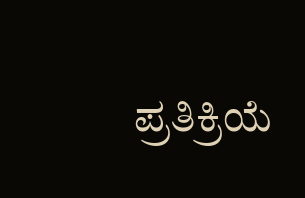ಪ್ರತಿಕ್ರಿಯೆ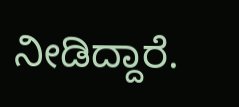ನೀಡಿದ್ದಾರೆ.